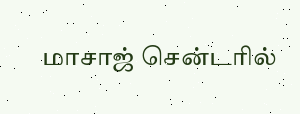மாசாஜ் சென்டரில்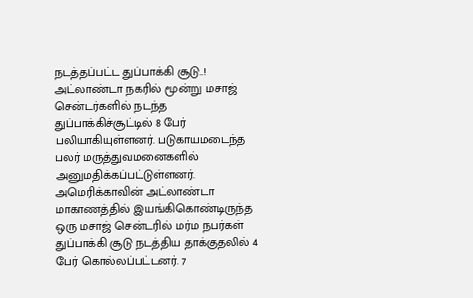நடத்தப்பட்ட துப்பாக்கி சூடு..!
அட்லாண்டா நகரில் மூன்று மசாஜ் சென்டர்களில் நடந்த துப்பாக்கிச்சூட்டில் 8 பேர் பலியாகியுள்ளனர். படுகாயமடைந்த பலர் மருத்துவமனைகளில் அனுமதிக்கப்பட்டுள்ளனர்.
அமெரிக்காவின் அட்லாண்டா மாகாணத்தில் இயங்கிகொண்டிருந்த ஒரு மசாஜ் சென்டரில் மர்ம நபர்கள் துப்பாக்கி சூடு நடத்திய தாக்குதலில் 4 பேர் கொல்லப்பட்டனர். 7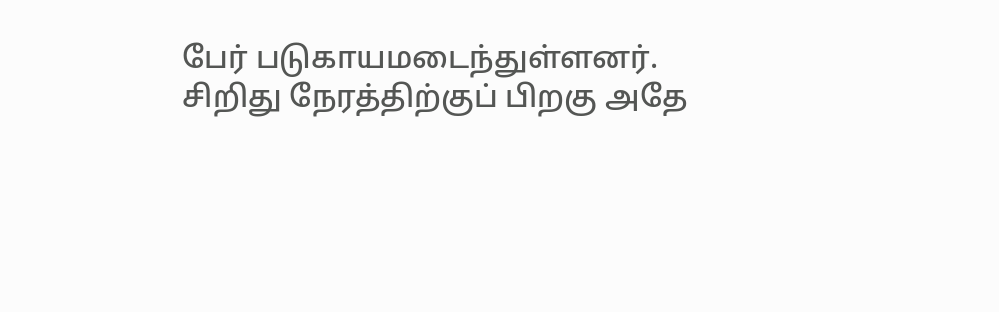பேர் படுகாயமடைந்துள்ளனர்.
சிறிது நேரத்திற்குப் பிறகு அதே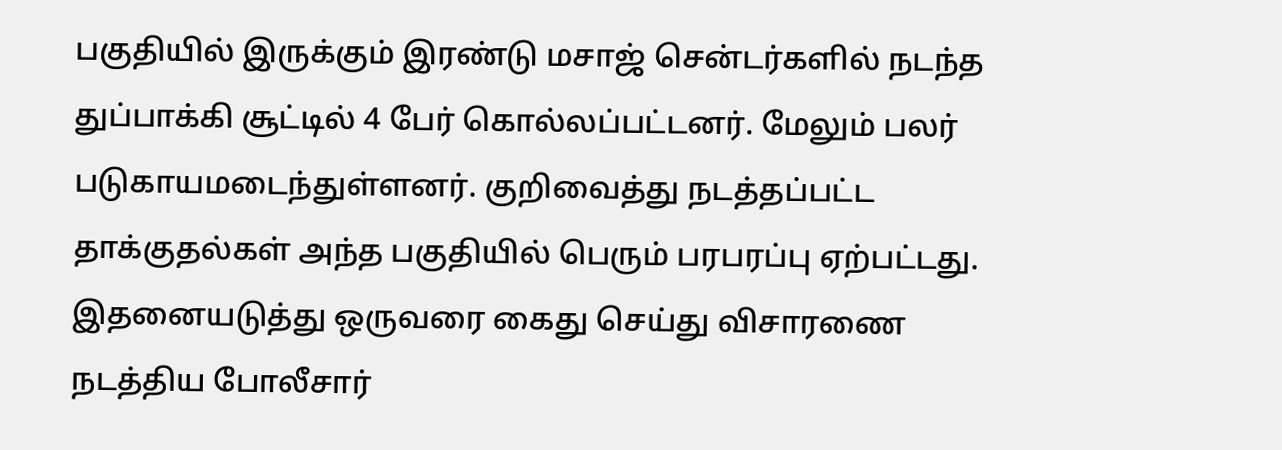பகுதியில் இருக்கும் இரண்டு மசாஜ் சென்டர்களில் நடந்த துப்பாக்கி சூட்டில் 4 பேர் கொல்லப்பட்டனர். மேலும் பலர் படுகாயமடைந்துள்ளனர். குறிவைத்து நடத்தப்பட்ட தாக்குதல்கள் அந்த பகுதியில் பெரும் பரபரப்பு ஏற்பட்டது.
இதனையடுத்து ஒருவரை கைது செய்து விசாரணை நடத்திய போலீசார்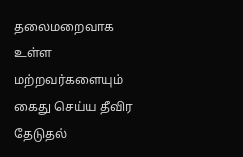தலைமறைவாக உள்ள மற்றவர்களையும் கைது செய்ய தீவிர தேடுதல்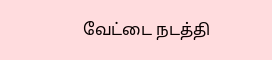வேட்டை நடத்தி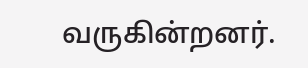வருகின்றனர்.